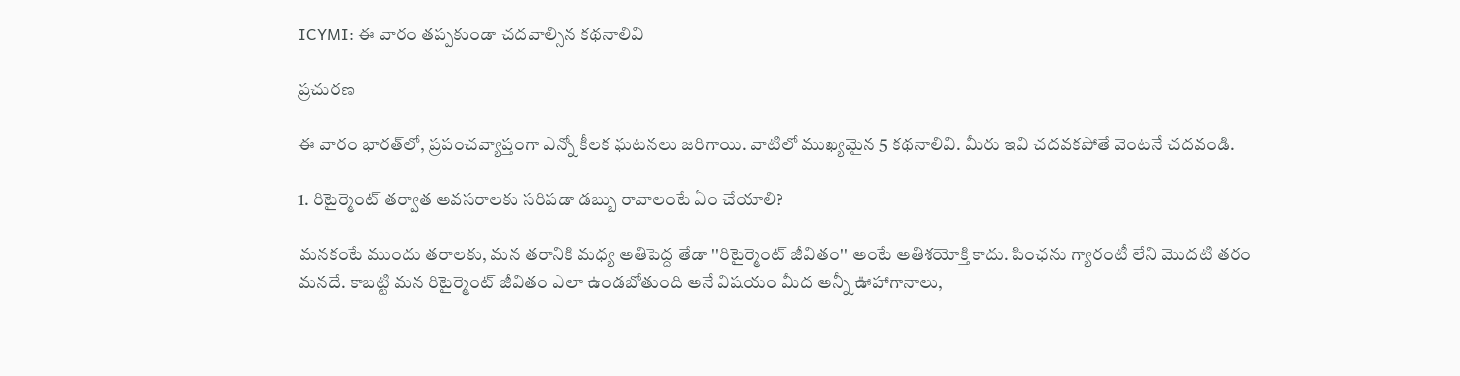ICYMI: ఈ వారం తప్పకుండా చదవాల్సిన కథనాలివి

ప్రచురణ

ఈ వారం భారత్‌లో, ప్రపంచవ్యాప్తంగా ఎన్నో కీలక ఘటనలు జరిగాయి. వాటిలో ముఖ్యమైన 5 కథనాలివి. మీరు ఇవి చదవకపోతే వెంటనే చదవండి.

1. రిటైర్మెంట్ తర్వాత అవసరాలకు సరిపడా డబ్బు రావాలంటే ఏం చేయాలి?

మనకంటే ముందు తరాలకు, మన తరానికి మధ్య అతిపెద్ద తేడా ''రిటైర్మెంట్ జీవితం'' అంటే అతిశయోక్తి కాదు. పింఛను గ్యారంటీ లేని మొదటి తరం మనదే. కాబట్టి మన రిటైర్మెంట్ జీవితం ఎలా ఉండబోతుంది అనే విషయం మీద అన్నీ ఊహాగానాలు,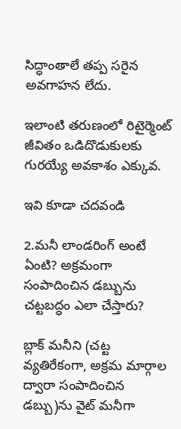సిద్ధాంతాలే తప్ప సరైన అవగాహన లేదు.

ఇలాంటి తరుణంలో రిటైర్మెంట్ జీవితం ఒడిదొడుకులకు గురయ్యే అవకాశం ఎక్కువ.

ఇవి కూడా చదవండి

2.మనీ లాండరింగ్ అంటే ఏంటి? అక్రమంగా సంపాదించిన డబ్బును చట్టబద్ధం ఎలా చేస్తారు?

బ్లాక్ మనీని (చట్ట వ్యతిరేకంగా, అక్రమ మార్గాల ద్వారా సంపాదించిన డబ్బు)ను వైట్ మనీగా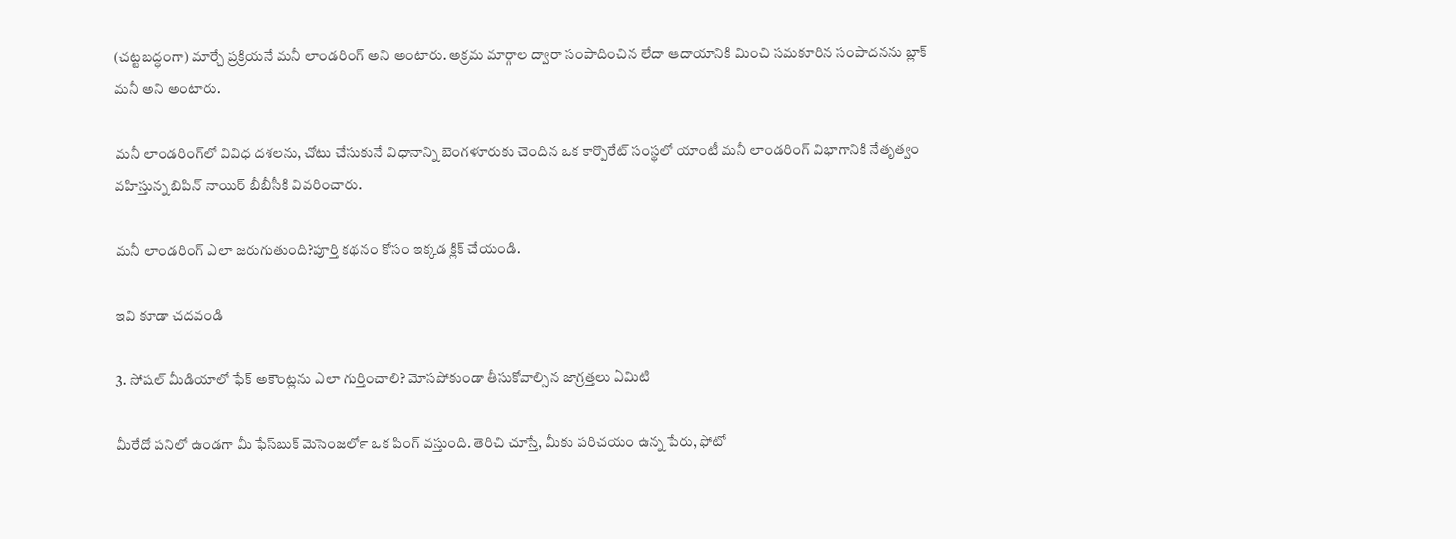(చట్టబద్ధంగా) మార్చే ప్రక్రియనే మనీ లాండరింగ్ అని అంటారు. అక్రమ మార్గాల ద్వారా సంపాదించిన లేదా ఆదాయానికి మించి సమకూరిన సంపాదనను బ్లాక్ మనీ అని అంటారు.

మనీ లాండరింగ్‌లో వివిధ దశలను, చోటు చేసుకునే విధానాన్ని బెంగళూరుకు చెందిన ఒక కార్పొరేట్ సంస్థలో యాంటీ మనీ లాండరింగ్ విభాగానికి నేతృత్వం వహిస్తున్న బిపిన్ నాయిర్ బీబీసీకి వివరించారు.

మనీ లాండరింగ్ ఎలా జరుగుతుంది?పూర్తి కథనం కోసం ఇక్కడ క్లిక్ చేయండి.

ఇవి కూడా చదవండి

3. సోషల్ మీడియాలో ఫేక్ అకౌంట్లను ఎలా గుర్తించాలి? మోసపోకుండా తీసుకోవాల్సిన జాగ్రత్తలు ఏమిటి

మీరేదో పనిలో ఉండగా మీ ఫేస్‍బుక్ మెసెంజర్‍లో ఒక పింగ్ వస్తుంది. తెరిచి చూస్తే, మీకు పరిచయం ఉన్న పేరు, ఫోటో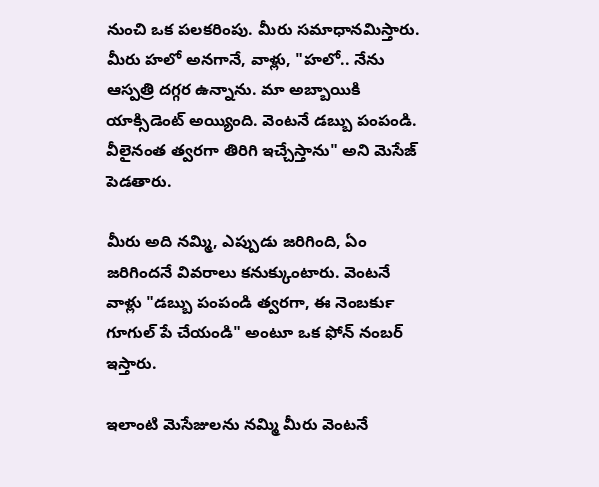నుంచి ఒక పలకరింపు. మీరు సమాధానమిస్తారు. మీరు హలో అనగానే, వాళ్లు, "హలో.. నేను ఆస్పత్రి దగ్గర ఉన్నాను. మా అబ్బాయికి యాక్సిడెంట్ అయ్యింది. వెంటనే డబ్బు పంపండి. వీలైనంత త్వరగా తిరిగి ఇచ్చేస్తాను" అని మెసేజ్ పెడతారు.

మీరు అది నమ్మి, ఎప్పుడు జరిగింది, ఏం జరిగిందనే వివరాలు కనుక్కుంటారు. వెంటనే వాళ్లు "డబ్బు పంపండి త్వరగా, ఈ నెంబర్‍కు గూగుల్ పే చేయండి" అంటూ ఒక ఫోన్ నంబర్ ఇస్తారు.

ఇలాంటి మెసేజులను నమ్మి మీరు వెంటనే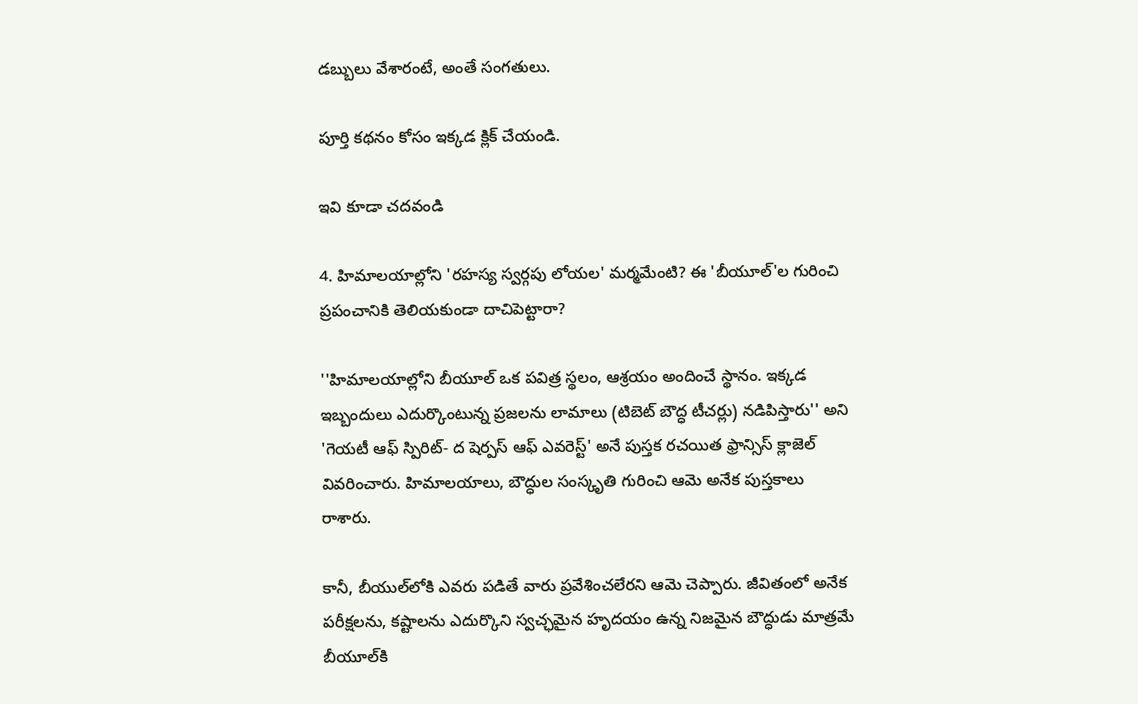డబ్బులు వేశారంటే, అంతే సంగతులు.

పూర్తి కథనం కోసం ఇక్కడ క్లిక్ చేయండి.

ఇవి కూడా చదవండి

4. హిమాలయాల్లోని 'రహస్య స్వర్గపు లోయల' మర్మమేంటి? ఈ 'బీయూల్‌'ల గురించి ప్రపంచానికి తెలియకుండా దాచిపెట్టారా?

''హిమాలయాల్లోని బీయూల్ ఒక పవిత్ర స్థలం, ఆశ్రయం అందించే స్థానం. ఇక్కడ ఇబ్బందులు ఎదుర్కొంటున్న ప్రజలను లామాలు (టిబెట్ బౌద్ధ టీచర్లు) నడిపిస్తారు'' అని 'గెయటీ ఆఫ్ స్పిరిట్- ద షెర్పస్ ఆఫ్ ఎవరెస్ట్' అనే పుస్తక రచయిత ఫ్రాన్సిస్ క్లాజెల్ వివరించారు. హిమాలయాలు, బౌద్ధుల సంస్కృతి గురించి ఆమె అనేక పుస్తకాలు రాశారు.

కానీ, బీయుల్‌లోకి ఎవరు పడితే వారు ప్రవేశించలేరని ఆమె చెప్పారు. జీవితంలో అనేక పరీక్షలను, కష్టాలను ఎదుర్కొని స్వచ్ఛమైన హృదయం ఉన్న నిజమైన బౌద్ధుడు మాత్రమే బీయూల్‌కి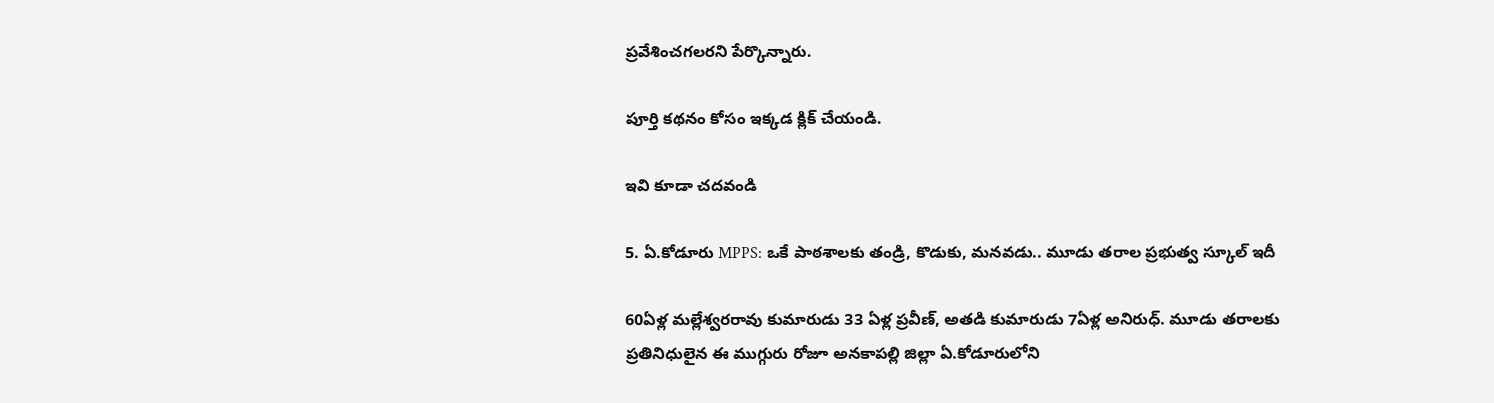ప్రవేశించగలరని పేర్కొన్నారు.

పూర్తి కథనం కోసం ఇక్కడ క్లిక్ చేయండి.

ఇవి కూడా చదవండి

5. ఏ.కోడూరు MPPS: ఒకే పాఠశాలకు తండ్రి, కొడుకు, మనవడు.. మూడు తరాల ప్రభుత్వ స్కూల్ ఇదీ

60ఏళ్ల మల్లేశ్వరరావు కుమారుడు 33 ఏళ్ల ప్రవీణ్, అతడి కుమారుడు 7ఏళ్ల అనిరుధ్. మూడు తరాలకు ప్రతినిధులైన ఈ ముగ్గురు రోజూ అనకాపల్లి జిల్లా ఏ.కోడూరులోని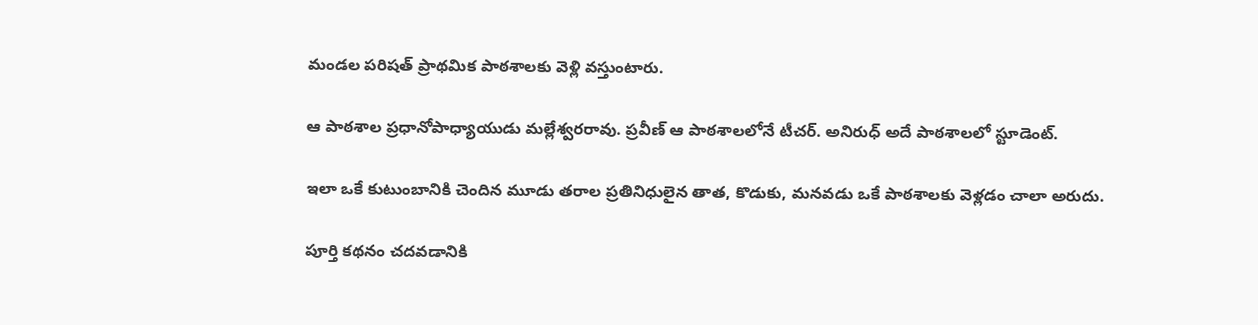మండల పరిషత్ ప్రాథమిక పాఠశాలకు వెళ్లి వస్తుంటారు.

ఆ పాఠశాల ప్రధానోపాధ్యాయుడు మల్లేశ్వరరావు. ప్రవీణ్ ఆ పాఠశాలలోనే టీచర్. అనిరుధ్ అదే పాఠశాలలో స్టూడెంట్.

ఇలా ఒకే కుటుంబానికి చెందిన మూడు తరాల ప్రతినిధులైన తాత, కొడుకు, మనవడు ఒకే పాఠశాలకు వెళ్లడం చాలా అరుదు.

పూర్తి కథనం చదవడానికి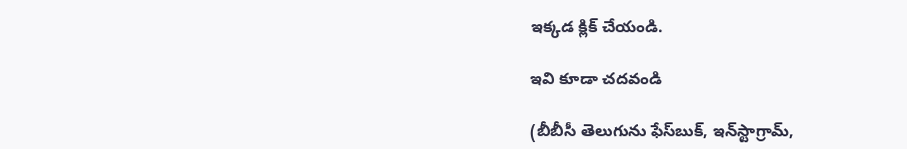ఇక్కడ క్లిక్ చేయండి.

ఇవి కూడా చదవండి

(బీబీసీ తెలుగును ఫేస్‌బుక్, ఇన్‌స్టాగ్రామ్‌,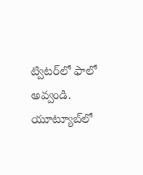ట్విటర్‌లో ఫాలో అవ్వండి. యూట్యూబ్‌లో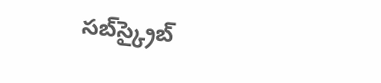సబ్‌స్క్రైబ్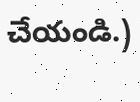చేయండి.)